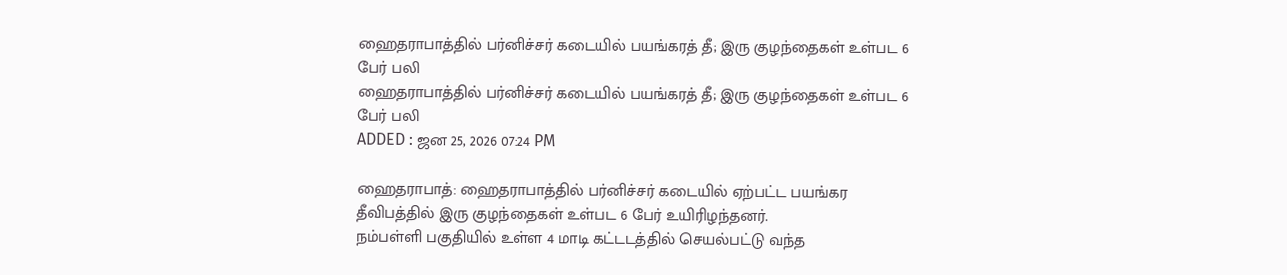ஹைதராபாத்தில் பர்னிச்சர் கடையில் பயங்கரத் தீ; இரு குழந்தைகள் உள்பட 6 பேர் பலி
ஹைதராபாத்தில் பர்னிச்சர் கடையில் பயங்கரத் தீ; இரு குழந்தைகள் உள்பட 6 பேர் பலி
ADDED : ஜன 25, 2026 07:24 PM

ஹைதராபாத்: ஹைதராபாத்தில் பர்னிச்சர் கடையில் ஏற்பட்ட பயங்கர தீவிபத்தில் இரு குழந்தைகள் உள்பட 6 பேர் உயிரிழந்தனர்.
நம்பள்ளி பகுதியில் உள்ள 4 மாடி கட்டடத்தில் செயல்பட்டு வந்த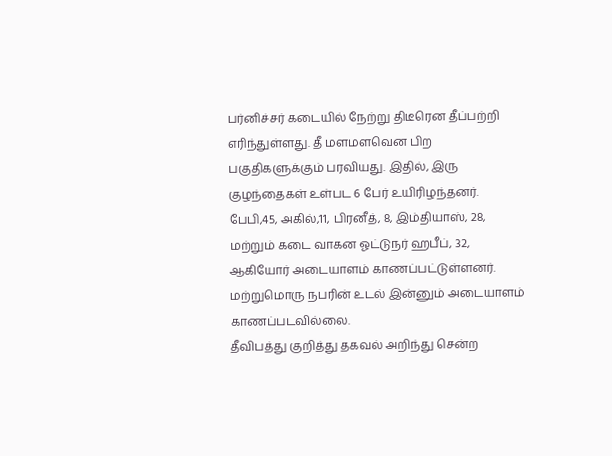பர்னிச்சர் கடையில் நேற்று திடீரென தீப்பற்றி எரிந்துள்ளது. தீ மளமளவென பிற பகுதிகளுக்கும் பரவியது. இதில், இரு குழந்தைகள் உள்பட 6 பேர் உயிரிழந்தனர்.
பேபி,45, அகில்,11, பிரனீத், 8, இம்தியாஸ், 28, மற்றும் கடை வாகன ஓட்டுநர் ஹபீப், 32, ஆகியோர் அடையாளம் காணப்பட்டுள்ளனர். மற்றுமொரு நபரின் உடல் இன்னும் அடையாளம் காணப்படவில்லை.
தீவிபத்து குறித்து தகவல் அறிந்து சென்ற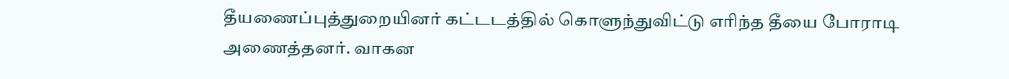தீயணைப்புத்துறையினர் கட்டடத்தில் கொளுந்துவிட்டு எரிந்த தீயை போராடி அணைத்தனர். வாகன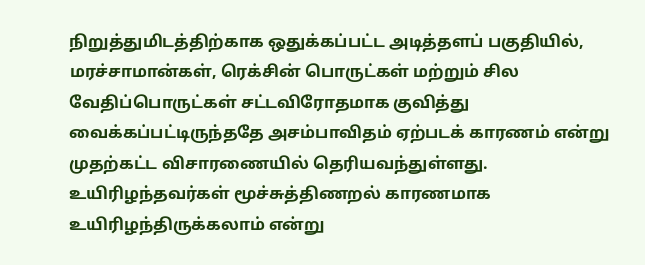நிறுத்துமிடத்திற்காக ஒதுக்கப்பட்ட அடித்தளப் பகுதியில், மரச்சாமான்கள், ரெக்சின் பொருட்கள் மற்றும் சில வேதிப்பொருட்கள் சட்டவிரோதமாக குவித்து வைக்கப்பட்டிருந்ததே அசம்பாவிதம் ஏற்படக் காரணம் என்று முதற்கட்ட விசாரணையில் தெரியவந்துள்ளது.
உயிரிழந்தவர்கள் மூச்சுத்திணறல் காரணமாக உயிரிழந்திருக்கலாம் என்று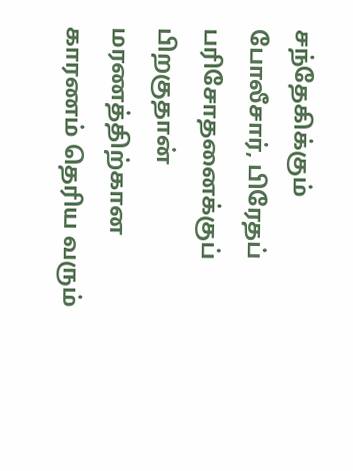சந்தேகிக்கும் போலீசார், பிரேதப் பரிசோதனைக்குப் பிறகுதான் மரணத்திற்கான காரணம் தெரிய வரும்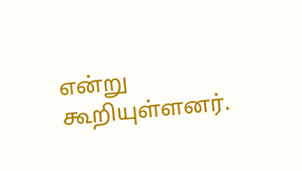என்று கூறியுள்ளனர்.